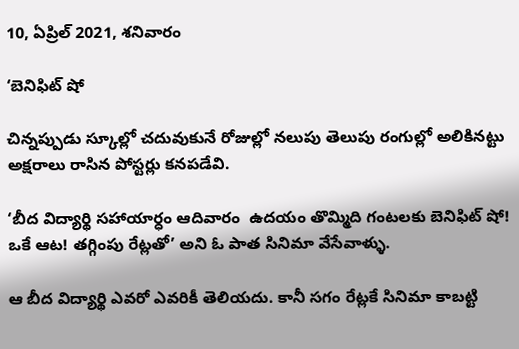10, ఏప్రిల్ 2021, శనివారం

‘బెనిఫిట్ షో

చిన్నప్పుడు స్కూల్లో చదువుకునే రోజుల్లో నలుపు తెలుపు రంగుల్లో అలికినట్టు అక్షరాలు రాసిన పోస్టర్లు కనపడేవి.

‘బీద విద్యార్థి సహాయార్ధం ఆదివారం  ఉదయం తొమ్మిది గంటలకు బెనిఫిట్ షో! ఒకే ఆట! తగ్గింపు రేట్లతో’ అని ఓ పాత సినిమా వేసేవాళ్ళు.

ఆ బీద విద్యార్థి ఎవరో ఎవరికీ తెలియదు. కానీ సగం రేట్లకే సినిమా కాబట్టి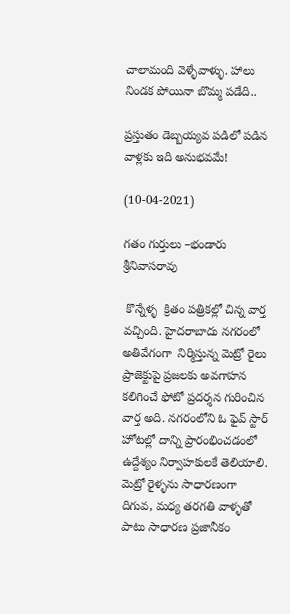చాలామంది వెళ్ళేవాళ్ళు. హాలు నిండక పోయినా బొమ్మ పడేది..

ప్రస్తుతం డెబ్బయ్యవ పడిలో పడిన వాళ్లకు ఇది అనుభవమే!

(10-04-2021)

గతం గుర్తులు –భండారు శ్రీనివాసరావు

 కొన్నేళ్ళ  క్రితం పత్రికల్లో చిన్న వార్త వచ్చింది. హైదరాబాదు నగరంలో అతివేగంగా  నిర్మిస్తున్న మెట్రో రైలు ప్రాజెక్టుపై ప్రజలకు అవగాహన కలిగించే ఫోటో ప్రదర్శన గురించిన వార్త అది. నగరంలోని ఓ ఫైవ్ స్టార్ హోటల్లో దాన్ని ప్రారంభించడంలో ఉద్దేశ్యం నిర్వాహకులకే తెలియాలి. మెట్రో రైళ్ళను సాధారణంగా దిగువ, మధ్య తరగతి వాళ్ళతో పాటు సాధారణ ప్రజానీకం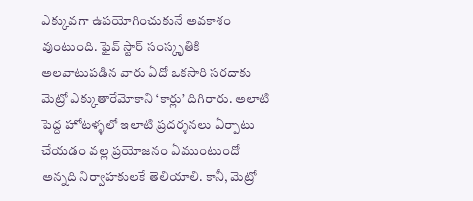ఎక్కువగా ఉపయోగించుకునే అవకాశం వుంటుంది. ఫైవ్ స్టార్ సంస్కృతికి అలవాటుపడిన వారు ఏదో ఒకసారి సరదాకు మెట్రో ఎక్కుతారేమోకాని ‘కార్లు’ దిగిరారు. అలాటి పెద్ద హోటళ్ళలో ఇలాటి ప్రదర్శనలు ఏర్పాటు చేయడం వల్ల ప్రయోజనం ఏముంటుందో అన్నది నిర్వాహకులకే తెలియాలి. కానీ, మెట్రో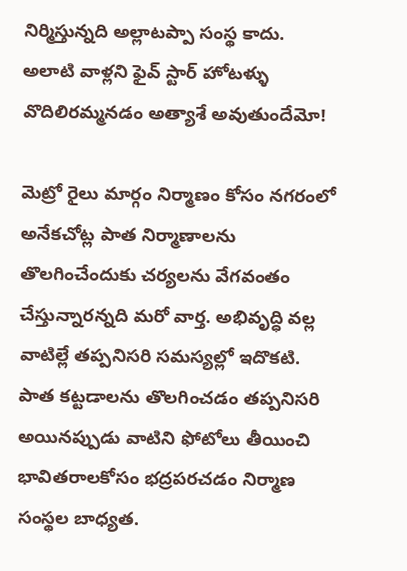నిర్మిస్తున్నది అల్లాటప్పా సంస్థ కాదు. అలాటి వాళ్లని ఫైవ్ స్టార్ హోటళ్ళు వొదిలిరమ్మనడం అత్యాశే అవుతుందేమో!

మెట్రో రైలు మార్గం నిర్మాణం కోసం నగరంలో అనేకచోట్ల పాత నిర్మాణాలను తొలగించేందుకు చర్యలను వేగవంతం చేస్తున్నారన్నది మరో వార్త. అభివృద్ధి వల్ల వాటిల్లే తప్పనిసరి సమస్యల్లో ఇదొకటి. పాత కట్టడాలను తొలగించడం తప్పనిసరి అయినప్పుడు వాటిని ఫోటోలు తీయించి భావితరాలకోసం భద్రపరచడం నిర్మాణ సంస్థల బాధ్యత.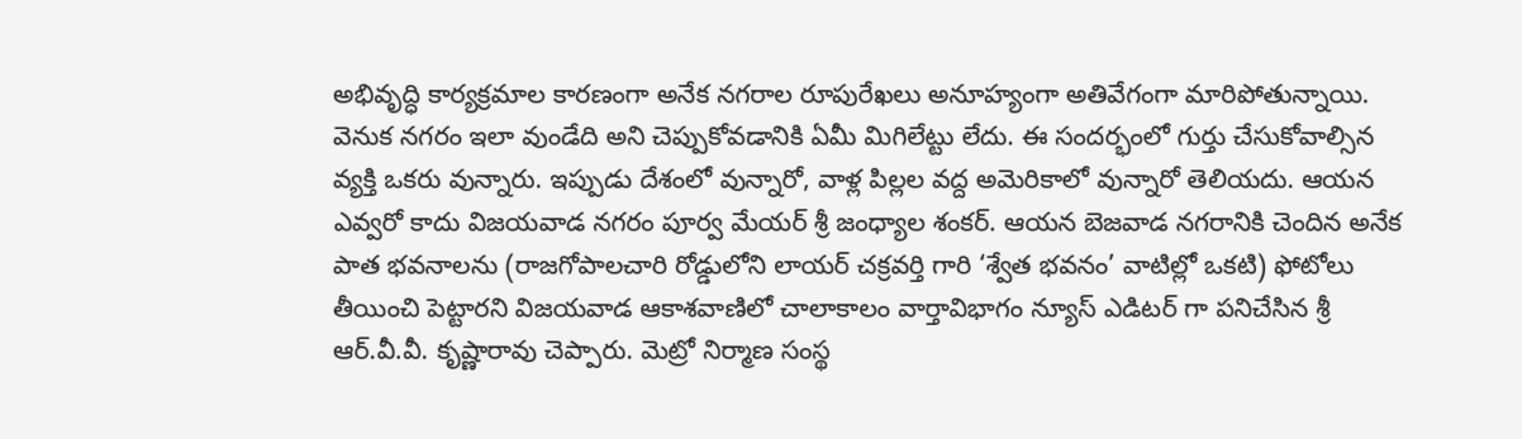అభివృద్ధి కార్యక్రమాల కారణంగా అనేక నగరాల రూపురేఖలు అనూహ్యంగా అతివేగంగా మారిపోతున్నాయి. వెనుక నగరం ఇలా వుండేది అని చెప్పుకోవడానికి ఏమీ మిగిలేట్టు లేదు. ఈ సందర్భంలో గుర్తు చేసుకోవాల్సిన వ్యక్తి ఒకరు వున్నారు. ఇప్పుడు దేశంలో వున్నారో, వాళ్ల పిల్లల వద్ద అమెరికాలో వున్నారో తెలియదు. ఆయన ఎవ్వరో కాదు విజయవాడ నగరం పూర్వ మేయర్ శ్రీ జంధ్యాల శంకర్. ఆయన బెజవాడ నగరానికి చెందిన అనేక పాత భవనాలను (రాజగోపాలచారి రోడ్డులోని లాయర్ చక్రవర్తి గారి ‘శ్వేత భవనం’ వాటిల్లో ఒకటి) ఫోటోలు తీయించి పెట్టారని విజయవాడ ఆకాశవాణిలో చాలాకాలం వార్తావిభాగం న్యూస్ ఎడిటర్ గా పనిచేసిన శ్రీ ఆర్.వీ.వీ. కృష్ణారావు చెప్పారు. మెట్రో నిర్మాణ సంస్థ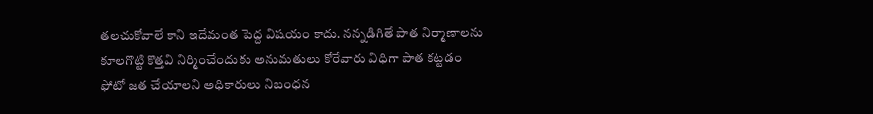తలచుకోవాలే కాని ఇదేమంత పెద్ద విషయం కాదు. నన్నడిగితే పాత నిర్మాణాలను కూలగొట్టి కొత్తవి నిర్మించేందుకు అనుమతులు కోరేవారు విధిగా పాత కట్టడం ఫోటో జత చేయాలని అధికారులు నిబంధన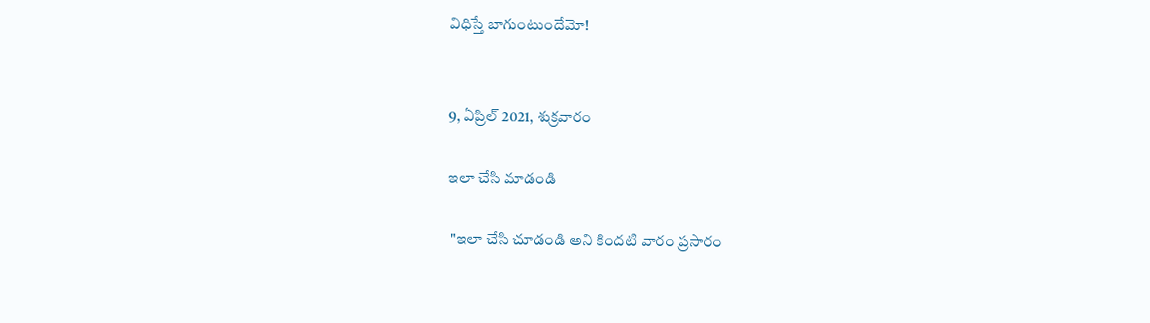విధిస్తే బాగుంటుందేమో!


9, ఏప్రిల్ 2021, శుక్రవారం

ఇలా చేసి మాడండి

 "ఇలా చేసి చూడండి అని కిందటి వారం ప్రసారం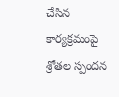చేసిన కార్యక్రమంపై శ్రోతల స్పందన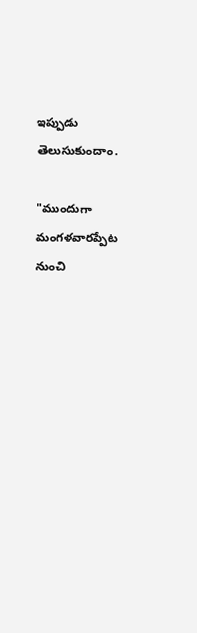ఇప్పుడు తెలుసుకుందాం.

"ముందుగా మంగళవారప్పేట నుంచి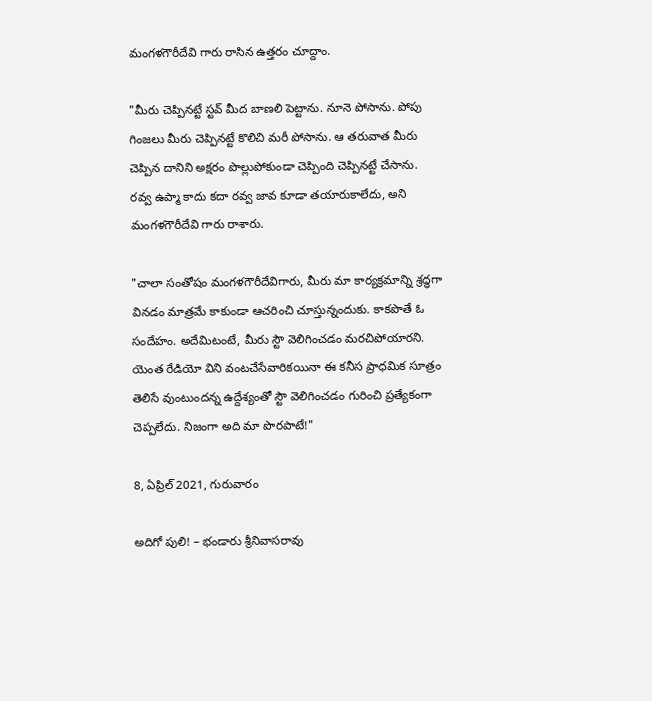మంగళగౌరీదేవి గారు రాసిన ఉత్తరం చూద్దాం.

"మీరు చెప్పినట్టే స్టవ్ మీద బాణలి పెట్టాను. నూనె పోసాను. పోపు గింజలు మీరు చెప్పినట్టే కొలిచి మరీ పోసాను. ఆ తరువాత మీరు చెప్పిన దానిని అక్షరం పొల్లుపోకుండా చెప్పింది చెప్పినట్టే చేసాను. రవ్వ ఉప్మా కాదు కదా రవ్వ జావ కూడా తయారుకాలేదు, అని మంగళగౌరీదేవి గారు రాశారు.

"చాలా సంతోషం మంగళగౌరీదేవిగారు, మీరు మా కార్యక్రమాన్ని శ్రద్ధగా వినడం మాత్రమే కాకుండా ఆచరించి చూస్తున్నందుకు. కాకపొతే ఓ సందేహం. అదేమిటంటే, మీరు స్టౌ వెలిగించడం మరచిపోయారని. యెంత రేడియో విని వంటచేసేవారికయినా ఈ కనీస ప్రాధమిక సూత్రం తెలిసే వుంటుందన్న ఉద్దేశ్యంతో స్టౌ వెలిగించడం గురించి ప్రత్యేకంగా చెప్పలేదు. నిజంగా అది మా పొరపాటే!"

8, ఏప్రిల్ 2021, గురువారం

అదిగో పులి! – భండారు శ్రీనివాసరావు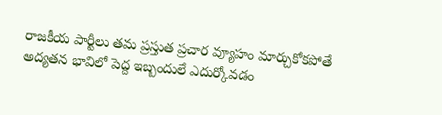రాజకీయ పార్టీలు తమ ప్రస్తుత ప్రచార వ్యూహం మార్చుకోకపోతే అద్యతన భావిలో పెద్ద ఇబ్బందులే ఎదుర్కోవడం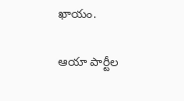ఖాయం.

ఆయా పార్టీల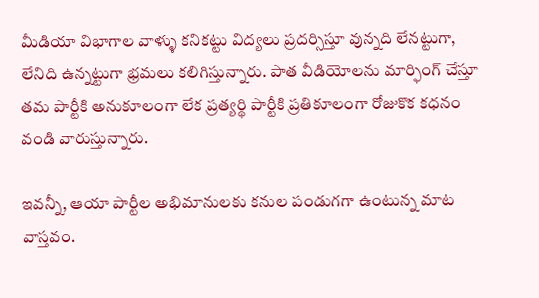మీడియా విభాగాల వాళ్ళు కనికట్టు విద్యలు ప్రదర్సిస్తూ వున్నది లేనట్టుగా, లేనిది ఉన్నట్టుగా భ్రమలు కలిగిస్తున్నారు. పాత వీడియోలను మార్ఫింగ్ చేస్తూ తమ పార్టీకి అనుకూలంగా లేక ప్రత్యర్థి పార్టీకి ప్రతికూలంగా రోజుకొక కధనం వండి వారుస్తున్నారు.

ఇవన్నీ, ఆయా పార్టీల అభిమానులకు కనుల పండుగగా ఉంటున్న మాట వాస్తవం.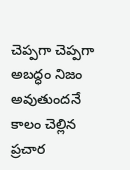చెప్పగా చెప్పగా అబద్ధం నిజం అవుతుందనే కాలం చెల్లిన ప్రచార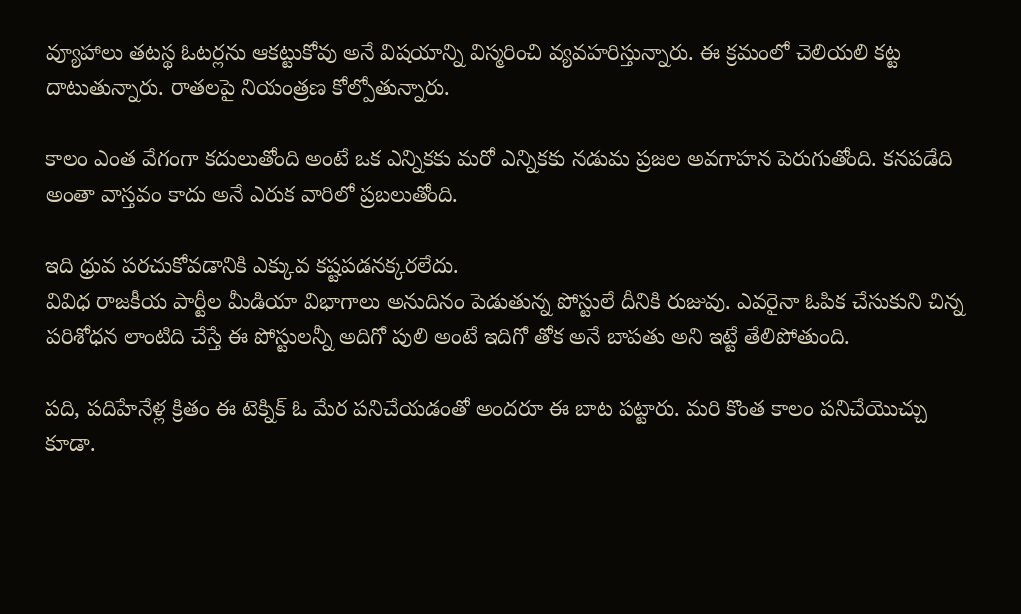వ్యూహాలు తటస్థ ఓటర్లను ఆకట్టుకోవు అనే విషయాన్ని విస్మరించి వ్యవహరిస్తున్నారు. ఈ క్రమంలో చెలియలి కట్ట దాటుతున్నారు. రాతలపై నియంత్రణ కోల్పోతున్నారు.

కాలం ఎంత వేగంగా కదులుతోంది అంటే ఒక ఎన్నికకు మరో ఎన్నికకు నడుమ ప్రజల అవగాహన పెరుగుతోంది. కనపడేది అంతా వాస్తవం కాదు అనే ఎరుక వారిలో ప్రబలుతోంది.

ఇది ధ్రువ పరచుకోవడానికి ఎక్కువ కష్టపడనక్కరలేదు.
వివిధ రాజకీయ పార్టీల మీడియా విభాగాలు అనుదినం పెడుతున్న పోస్టులే దీనికి రుజువు. ఎవరైనా ఓపిక చేసుకుని చిన్న పరిశోధన లాంటిది చేస్తే ఈ పోస్టులన్నీ అదిగో పులి అంటే ఇదిగో తోక అనే బాపతు అని ఇట్టే తేలిపోతుంది.

పది, పదిహేనేళ్ల క్రితం ఈ టెక్నిక్ ఓ మేర పనిచేయడంతో అందరూ ఈ బాట పట్టారు. మరి కొంత కాలం పనిచేయొచ్చు కూడా.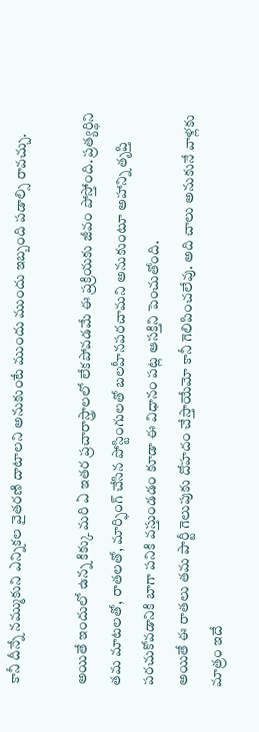కానీ దీన్నే నమ్ముకుని ఎన్నికల వైతరణి దాటాలని అనుకుంటే ముందు ముందు ఇబ్బంది పడాల్సి రావచ్చు.

అయితే ఇందులో ఉన్న కిక్కు మరి ఏ ఇతర ప్రచారాస్త్రాలలో లేకపోవడమే ఈ ప్రక్రియకు జీవం పోస్తోంది. ప్రత్యర్థిని తమ మాటలతో, రాతలతో, మార్ఫింగ్ చేసిన పోస్టింగులతో బలహీనపరచామని అనుకుంటూ అహాన్ని తృప్తి పరచుకోవడానికి బాగా పనికి వస్తుండడం కూడా ఈ విధానం పట్ల ఆసక్తిని పెంచుతోంది.
అయితే ఈ రాతలు తమ పార్టీ గెలుపుకు దోహదం చేస్తాయేమో కానీ గెలిపించలేవు. అది చాలు అనుకునే వాళ్లకు మాత్రం ఇదే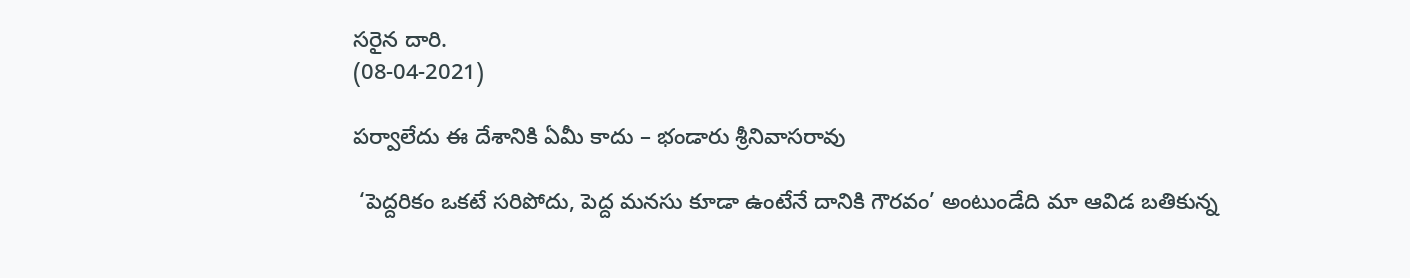సరైన దారి.
(08-04-2021)

పర్వాలేదు ఈ దేశానికి ఏమీ కాదు – భండారు శ్రీనివాసరావు

 ‘పెద్దరికం ఒకటే సరిపోదు, పెద్ద మనసు కూడా ఉంటేనే దానికి గౌరవం’ అంటుండేది మా ఆవిడ బతికున్న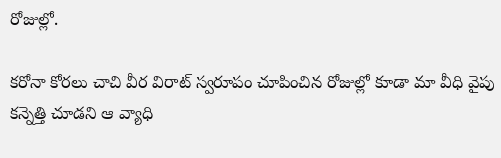రోజుల్లో.

కరోనా కోరలు చాచి వీర విరాట్ స్వరూపం చూపించిన రోజుల్లో కూడా మా వీధి వైపు కన్నెత్తి చూడని ఆ వ్యాధి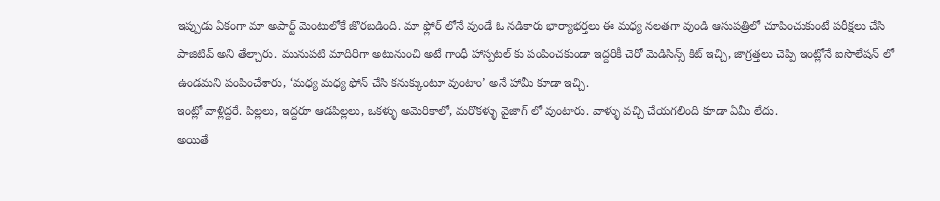ఇప్పుడు ఏకంగా మా అపార్ట్ మెంటులోకే జొరబడింది. మా ఫ్లోర్ లోనే వుండే ఓ నడికారు భార్యాభర్తలు ఈ మధ్య నలతగా వుండి ఆసుపత్రిలో చూపించుకుంటే పరీక్షలు చేసి పాజిటివ్ అని తేల్చారు. మునుపటి మాదిరిగా అటునుంచి అటే గాంధీ హాస్పటల్ కు పంపించకుండా ఇద్దరికీ చెరో మెడిసిన్స్ కిట్ ఇచ్చి, జాగ్రత్తలు చెప్పి ఇంట్లోనే ఐసొలేషన్ లో ఉండమని పంపించేశారు, ‘మధ్య మధ్య ఫోన్ చేసి కనుక్కుంటూ వుంటాం’ అనే హామీ కూడా ఇచ్చి.
ఇంట్లో వాళ్లిద్దరే. పిల్లలు, ఇద్దరూ ఆడపిల్లలు, ఒకళ్ళు అమెరికాలో, మరొకళ్ళు వైజాగ్ లో వుంటారు. వాళ్ళు వచ్చి చేయగలింది కూడా ఏమీ లేదు.
అయితే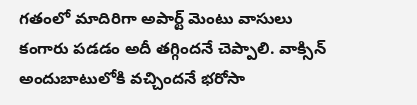గతంలో మాదిరిగా అపార్ట్ మెంటు వాసులు కంగారు పడడం అదీ తగ్గిందనే చెప్పాలి. వాక్సిన్ అందుబాటులోకి వచ్చిందనే భరోసా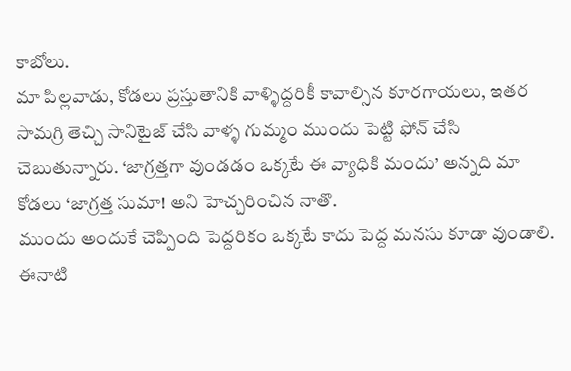కాబోలు.
మా పిల్లవాడు, కోడలు ప్రస్తుతానికి వాళ్ళిద్దరికీ కావాల్సిన కూరగాయలు, ఇతర సామగ్రి తెచ్చి సానిటైజ్ చేసి వాళ్ళ గుమ్మం ముందు పెట్టి ఫోన్ చేసి చెబుతున్నారు. ‘జాగ్రత్తగా వుండడం ఒక్కటే ఈ వ్యాధికి మందు’ అన్నది మా కోడలు ‘జాగ్రత్త సుమా! అని హెచ్చరించిన నాతొ.
ముందు అందుకే చెప్పింది పెద్దరికం ఒక్కటే కాదు పెద్ద మనసు కూడా వుండాలి. ఈనాటి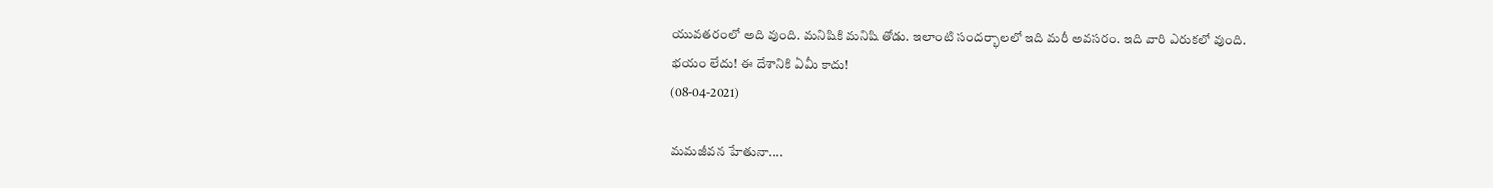యువతరంలో అది వుంది. మనిషికి మనిషి తోడు. ఇలాంటి సందర్భాలలో ఇది మరీ అవసరం. ఇది వారి ఎరుకలో వుంది.
భయం లేదు! ఈ దేశానికి ఏమీ కాదు!
(08-04-2021)

మమజీవన హేతునా....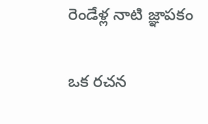రెండేళ్ల నాటి జ్ఞాపకం

ఒక రచన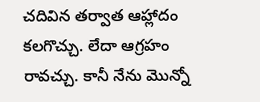చదివిన తర్వాత ఆహ్లాదం కలగొచ్చు. లేదా ఆగ్రహం రావచ్చు. కానీ నేను మొన్నో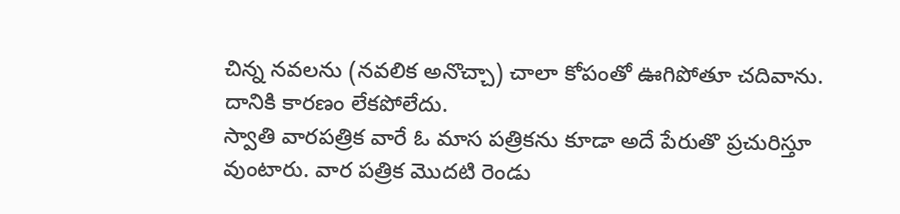చిన్న నవలను (నవలిక అనొచ్చా) చాలా కోపంతో ఊగిపోతూ చదివాను. దానికి కారణం లేకపోలేదు.
స్వాతి వారపత్రిక వారే ఓ మాస పత్రికను కూడా అదే పేరుతొ ప్రచురిస్తూ వుంటారు. వార పత్రిక మొదటి రెండు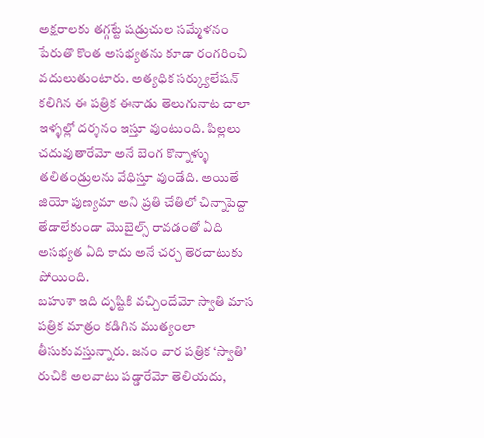అక్షరాలకు తగ్గట్టే షడ్రుచుల సమ్మేళనం పేరుతొ కొంత అసభ్యతను కూడా రంగరించి వదులుతుంటారు. అత్యధిక సర్క్యులేషన్ కలిగిన ఈ పత్రిక ఈనాడు తెలుగునాట చాలా ఇళ్ళల్లో దర్శనం ఇస్తూ వుంటుంది. పిల్లలు చదువుతారేమో అనే బెంగ కొన్నాళ్ళు తలితండ్రులను వేధిస్తూ వుండేది. అయితే జియో పుణ్యమా అని ప్రతి చేతిలో చిన్నాపెద్దా తేడాలేకుండా మొబైల్స్ రావడంతో ఏది అసభ్యత ఏది కాదు అనే చర్చ తెరచాటుకు పోయింది.
బహుశా ఇది దృష్టికి వచ్చిందేమో స్వాతి మాస పత్రిక మాత్రం కడిగిన ముత్యంలా తీసుకువస్తున్నారు. జనం వార పత్రిక ‘స్వాతి’ రుచికి అలవాటు పడ్డారేమో తెలియదు,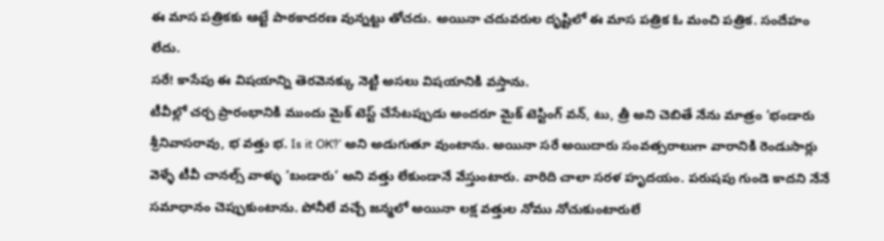ఈ మాస పత్రికకు ఆట్టే పాఠకాదరణ వున్నట్టు తోచదు. అయినా చదువరుల దృష్టిలో ఈ మాస పత్రిక ఓ మంచి పత్రిక. సందేహం లేదు.
సరే! కాసేపు ఈ విషయాన్ని తెరవెనక్కు నెట్టి అసలు విషయానికి వస్తాను.
టీవీల్లో చర్చ ప్రారంభానికి ముందు మైక్ టెస్ట్ చేసేటప్పుడు అందరూ మైక్ టెస్టింగ్ వన్, టు, త్రీ అని చెబితే నేను మాత్రం ‘భండారు శ్రీనివాసరావు, భ వత్తు భ. Is it OK?’ అని అడుగుతూ వుంటాను. అయినా సరే అయిదారు సంవత్సరాలుగా వారానికి రెండుసార్లు వెళ్ళే టీవీ చానల్స్ వాళ్ళు ‘బండారు’ అని వత్తు లేకుండానే వేస్తుంటారు. వారిది చాలా సరళ హృదయం. పరుషపు గుండె కాదని నేనే సమాధానం చెప్పుకుంటాను. పోనీలే వచ్చే జన్మలో అయినా లక్ష వత్తుల నోము నోచుకుంటారులే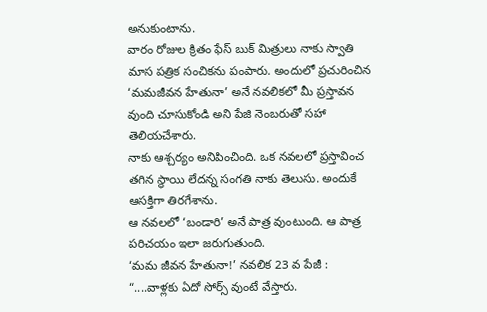అనుకుంటాను.
వారం రోజుల క్రితం ఫేస్ బుక్ మిత్రులు నాకు స్వాతి మాస పత్రిక సంచికను పంపారు. అందులో ప్రచురించిన ‘మమజీవన హేతునా’ అనే నవలికలో మీ ప్రస్తావన వుంది చూసుకోండి అని పేజి నెంబరుతో సహా తెలియచేశారు.
నాకు ఆశ్చర్యం అనిపించింది. ఒక నవలలో ప్రస్తావించ తగిన స్థాయి లేదన్న సంగతి నాకు తెలుసు. అందుకే ఆసక్తిగా తిరగేశాను.
ఆ నవలలో ‘బండారి’ అనే పాత్ర వుంటుంది. ఆ పాత్ర పరిచయం ఇలా జరుగుతుంది.
‘మమ జీవన హేతునా!’ నవలిక 23 వ పేజీ :
“....వాళ్లకు ఏదో సోర్స్ వుంటే వేస్తారు.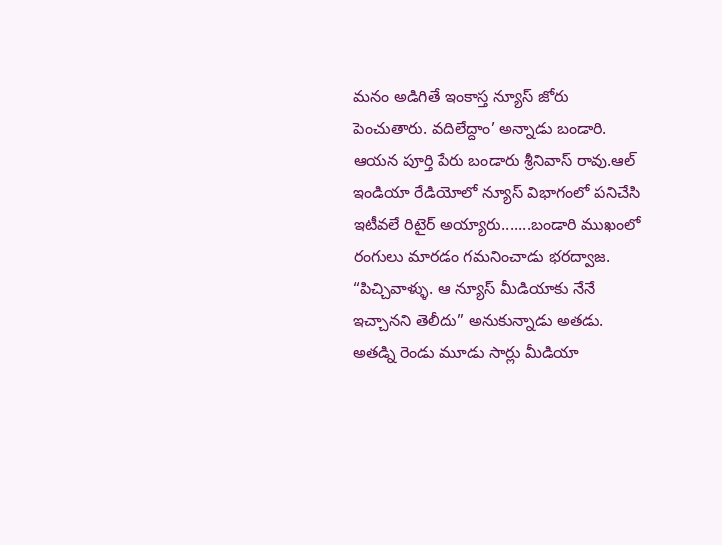మనం అడిగితే ఇంకాస్త న్యూస్ జోరు పెంచుతారు. వదిలేద్దాం’ అన్నాడు బండారి. ఆయన పూర్తి పేరు బండారు శ్రీనివాస్ రావు.ఆల్ ఇండియా రేడియోలో న్యూస్ విభాగంలో పనిచేసి ఇటీవలే రిటైర్ అయ్యారు.......బండారి ముఖంలో రంగులు మారడం గమనించాడు భరద్వాజ.
“పిచ్చివాళ్ళు. ఆ న్యూస్ మీడియాకు నేనే ఇచ్చానని తెలీదు” అనుకున్నాడు అతడు. అతడ్ని రెండు మూడు సార్లు మీడియా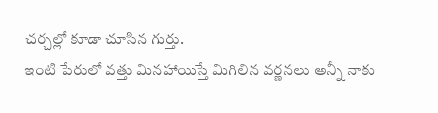చర్చల్లో కూడా చూసిన గుర్తు.
ఇంటి పేరులో వత్తు మినహాయిస్తే మిగిలిన వర్ణనలు అన్నీ నాకు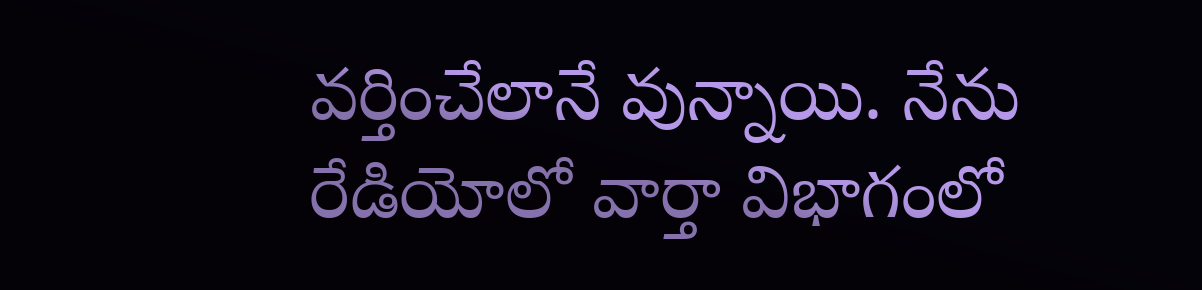వర్తించేలానే వున్నాయి. నేను రేడియోలో వార్తా విభాగంలో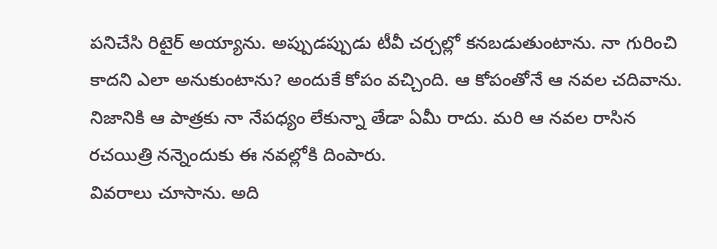పనిచేసి రిటైర్ అయ్యాను. అప్పుడప్పుడు టీవీ చర్చల్లో కనబడుతుంటాను. నా గురించి కాదని ఎలా అనుకుంటాను? అందుకే కోపం వచ్చింది. ఆ కోపంతోనే ఆ నవల చదివాను. నిజానికి ఆ పాత్రకు నా నేపధ్యం లేకున్నా తేడా ఏమీ రాదు. మరి ఆ నవల రాసిన రచయిత్రి నన్నెందుకు ఈ నవల్లోకి దింపారు.
వివరాలు చూసాను. అది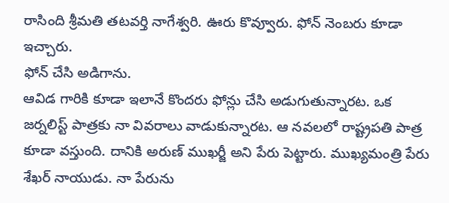రాసింది శ్రీమతి తటవర్తి నాగేశ్వరి. ఊరు కొవ్వూరు. ఫోన్ నెంబరు కూడా ఇచ్చారు.
ఫోన్ చేసి అడిగాను.
ఆవిడ గారికి కూడా ఇలానే కొందరు ఫోన్లు చేసి అడుగుతున్నారట. ఒక జర్నలిస్ట్ పాత్రకు నా వివరాలు వాడుకున్నారట. ఆ నవలలో రాష్ట్రపతి పాత్ర కూడా వస్తుంది. దానికి అరుణ్ ముఖర్జీ అని పేరు పెట్టారు. ముఖ్యమంత్రి పేరు శేఖర్ నాయుడు. నా పేరును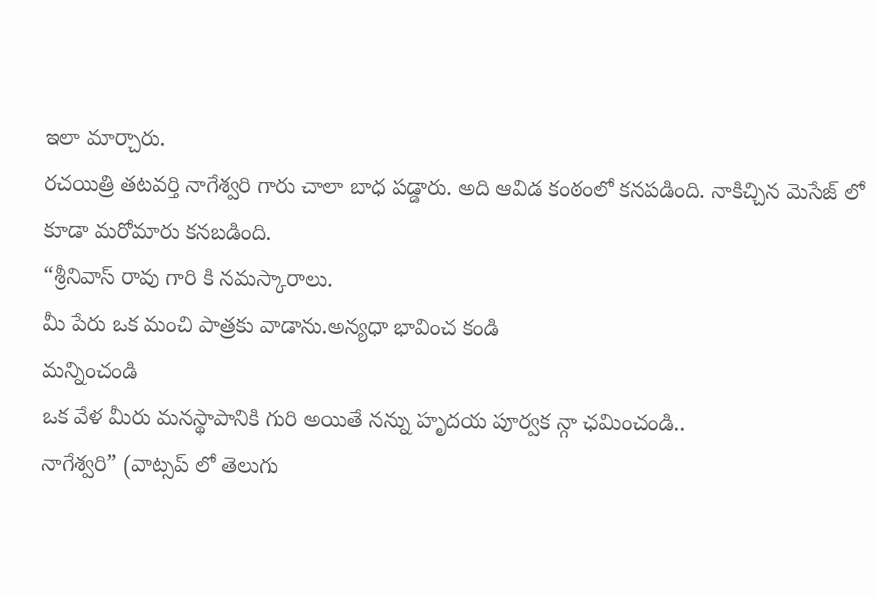ఇలా మార్చారు.
రచయిత్రి తటవర్తి నాగేశ్వరి గారు చాలా బాధ పడ్డారు. అది ఆవిడ కంఠంలో కనపడింది. నాకిచ్చిన మెసేజ్ లో కూడా మరోమారు కనబడింది.
“శ్రీనివాస్ రావు గారి కి నమస్కారాలు.
మీ పేరు ఒక మంచి పాత్రకు వాడాను.అన్యధా భావించ కండి
మన్నించండి
ఒక వేళ మీరు మనస్థాపానికి గురి అయితే నన్ను హృదయ పూర్వక న్గా ఛమించండి..
నాగేశ్వరి” (వాట్సప్ లో తెలుగు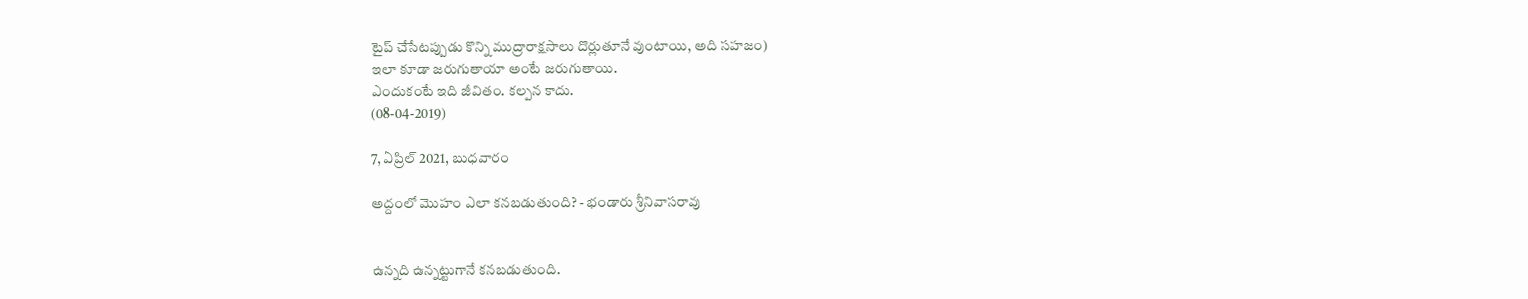టైప్ చేసేటప్పుడు కొన్ని ముద్రారాక్షసాలు దొర్లుతూనే వుంటాయి, అది సహజం)
ఇలా కూడా జరుగుతాయా అంటే జరుగుతాయి.
ఎందుకంటే ఇది జీవితం. కల్పన కాదు.
(08-04-2019)

7, ఏప్రిల్ 2021, బుధవారం

అద్దంలో మొహం ఎలా కనబడుతుంది? - భండారు శ్రీనివాసరావు


ఉన్నది ఉన్నట్టుగానే కనబడుతుంది.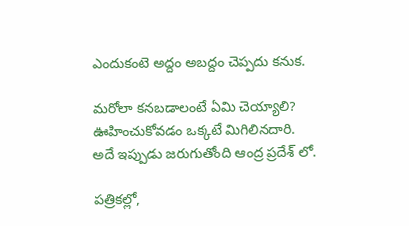ఎందుకంటె అద్దం అబద్దం చెప్పదు కనుక.

మరోలా కనబడాలంటే ఏమి చెయ్యాలి? ఊహించుకోవడం ఒక్కటే మిగిలినదారి.
అదే ఇప్పుడు జరుగుతోంది ఆంద్ర ప్రదేశ్ లో.

పత్రికల్లో,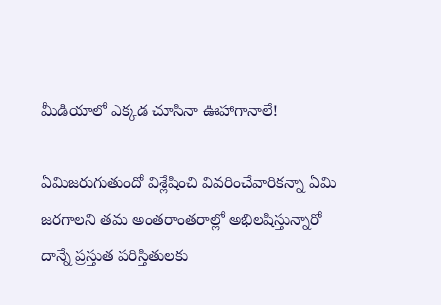మీడియాలో ఎక్కడ చూసినా ఊహాగానాలే!

ఏమిజరుగుతుందో విశ్లేషించి వివరించేవారికన్నా ఏమి జరగాలని తమ అంతరాంతరాల్లో అభిలషిస్తున్నారో దాన్నే ప్రస్తుత పరిస్తితులకు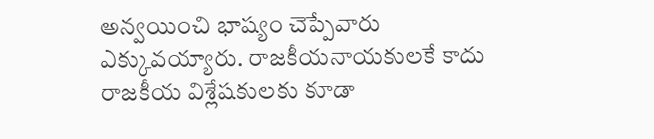అన్వయించి భాష్యం చెప్పేవారు ఎక్కువయ్యారు. రాజకీయనాయకులకే కాదు రాజకీయ విశ్లేషకులకు కూడా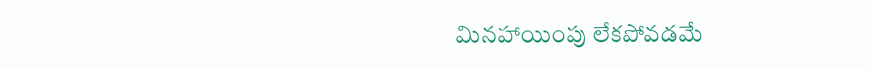మినహాయింపు లేకపోవడమే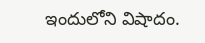ఇందులోని విషాదం.